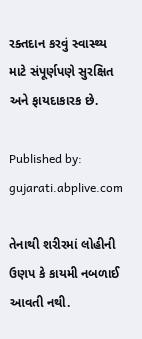રક્તદાન કરવું સ્વાસ્થ્ય માટે સંપૂર્ણપણે સુરક્ષિત અને ફાયદાકારક છે.

Published by: gujarati.abplive.com

તેનાથી શરીરમાં લોહીની ઉણપ કે કાયમી નબળાઈ આવતી નથી.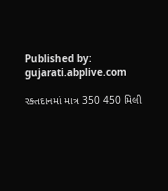Published by: gujarati.abplive.com

રક્તદાનમાં માત્ર 350 450 મિલી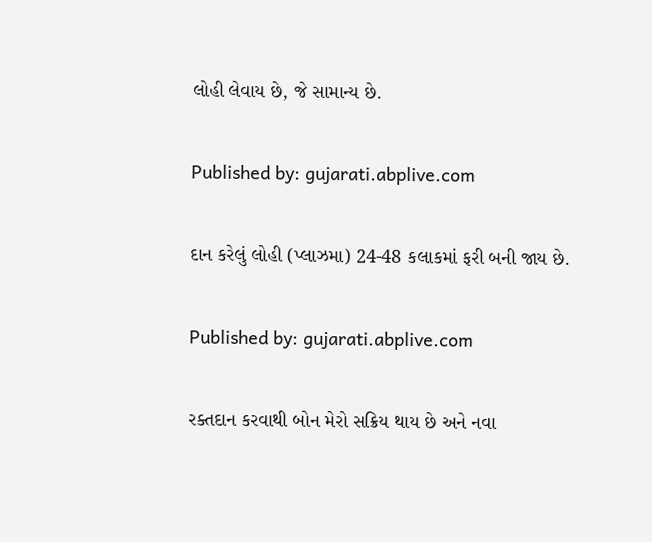લોહી લેવાય છે, જે સામાન્ય છે.

Published by: gujarati.abplive.com

દાન કરેલું લોહી (પ્લાઝમા) 24-48 કલાકમાં ફરી બની જાય છે.

Published by: gujarati.abplive.com

રક્તદાન કરવાથી બોન મેરો સક્રિય થાય છે અને નવા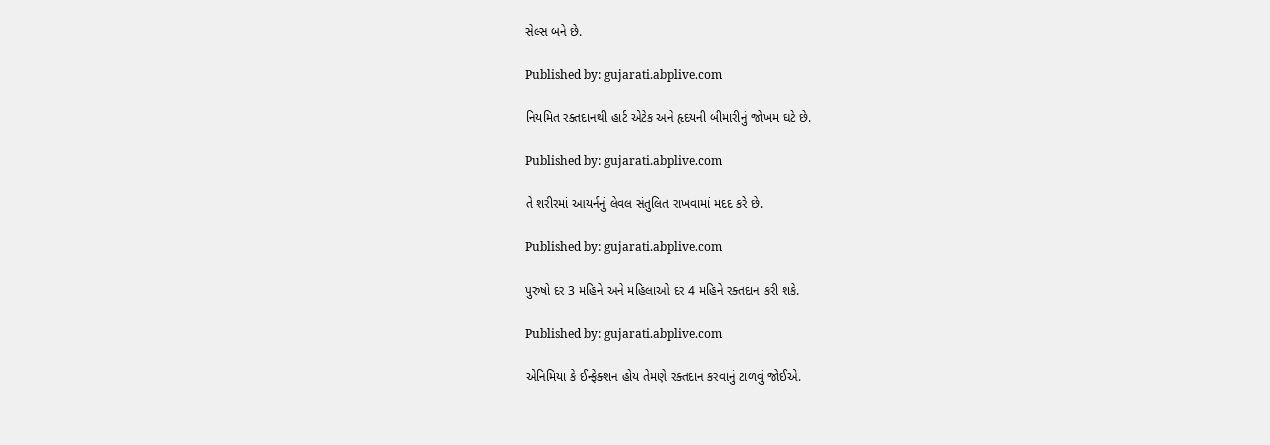સેલ્સ બને છે.

Published by: gujarati.abplive.com

નિયમિત રક્તદાનથી હાર્ટ એટેક અને હૃદયની બીમારીનું જોખમ ઘટે છે.

Published by: gujarati.abplive.com

તે શરીરમાં આયર્નનું લેવલ સંતુલિત રાખવામાં મદદ કરે છે.

Published by: gujarati.abplive.com

પુરુષો દર 3 મહિને અને મહિલાઓ દર 4 મહિને રક્તદાન કરી શકે.

Published by: gujarati.abplive.com

એનિમિયા કે ઈન્ફેક્શન હોય તેમણે રક્તદાન કરવાનું ટાળવું જોઈએ.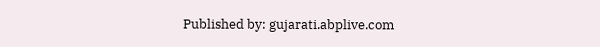Published by: gujarati.abplive.com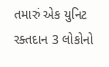તમારું એક યુનિટ રક્તદાન 3 લોકોનો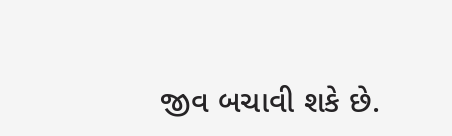જીવ બચાવી શકે છે.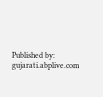Published by: gujarati.abplive.com